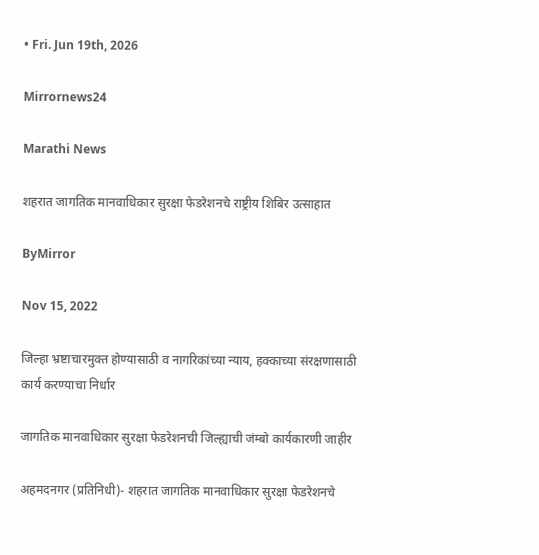• Fri. Jun 19th, 2026

Mirrornews24

Marathi News

शहरात जागतिक मानवाधिकार सुरक्षा फेडरेशनचे राष्ट्रीय शिबिर उत्साहात

ByMirror

Nov 15, 2022

जिल्हा भ्रष्टाचारमुक्त होण्यासाठी व नागरिकांच्या न्याय, हक्काच्या संरक्षणासाठी कार्य करण्याचा निर्धार

जागतिक मानवाधिकार सुरक्षा फेडरेशनची जिल्ह्याची जंम्बो कार्यकारणी जाहीर

अहमदनगर (प्रतिनिधी)- शहरात जागतिक मानवाधिकार सुरक्षा फेडरेशनचे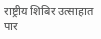राष्ट्रीय शिबिर उत्साहात पार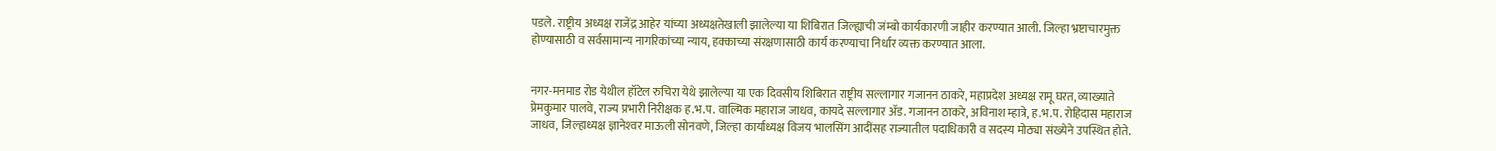पडले. राष्ट्रीय अध्यक्ष राजेंद्र आहेर यांच्या अध्यक्षतेखाली झालेल्या या शिबिरात जिल्ह्याची जंम्बो कार्यकारणी जाहीर करण्यात आली. जिल्हा भ्रष्टाचारमुक्त होण्यासाठी व सर्वसामान्य नागरिकांच्या न्याय, हक्काच्या संरक्षणासाठी कार्य करण्याचा निर्धार व्यक्त करण्यात आला.


नगर-मनमाड रोड येथील हॉटेल रुचिरा येथे झालेल्या या एक दिवसीय शिबिरात राष्ट्रीय सल्लागार गजानन ठाकरे, महाप्रदेश अध्यक्ष रामू घरत, व्याख्याते प्रेमकुमार पालवे, राज्य प्रभारी निरीक्षक ह.भ.प. वाल्मिक महाराज जाधव, कायदे सल्लागार अ‍ॅड. गजानन ठाकरे, अविनाश म्हात्रे, ह.भ.प. रोहिदास महाराज जाधव, जिल्हाध्यक्ष ज्ञानेश्‍वर माऊली सोनवणे, जिल्हा कार्याध्यक्ष विजय भालसिंग आदींसह राज्यातील पदाधिकारी व सदस्य मोठ्या संख्येने उपस्थित होते.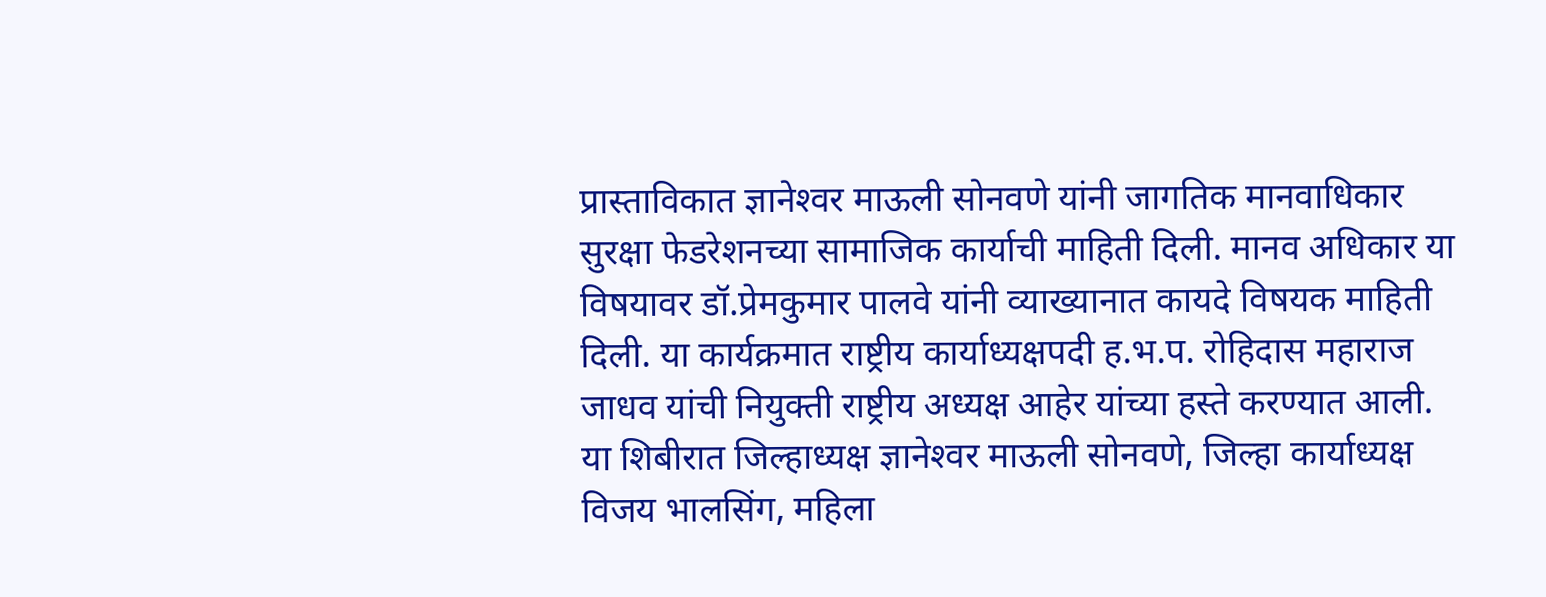प्रास्ताविकात ज्ञानेश्‍वर माऊली सोनवणे यांनी जागतिक मानवाधिकार सुरक्षा फेडरेशनच्या सामाजिक कार्याची माहिती दिली. मानव अधिकार या विषयावर डॉ.प्रेमकुमार पालवे यांनी व्याख्यानात कायदे विषयक माहिती दिली. या कार्यक्रमात राष्ट्रीय कार्याध्यक्षपदी ह.भ.प. रोहिदास महाराज जाधव यांची नियुक्ती राष्ट्रीय अध्यक्ष आहेर यांच्या हस्ते करण्यात आली.
या शिबीरात जिल्हाध्यक्ष ज्ञानेश्‍वर माऊली सोनवणे, जिल्हा कार्याध्यक्ष विजय भालसिंग, महिला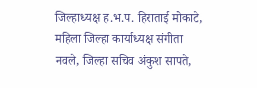जिल्हाध्यक्ष ह.भ.प. हिराताई मोकाटे, महिला जिल्हा कार्याध्यक्ष संगीता नवले, जिल्हा सचिव अंकुश सापते,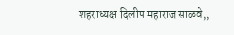शहराध्यक्ष दिलीप महाराज साळवे,,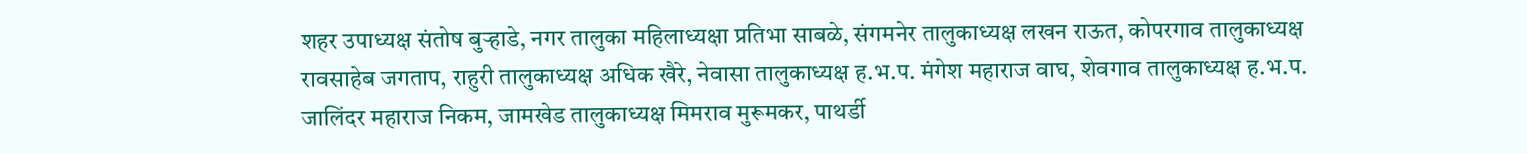शहर उपाध्यक्ष संतोष बुर्‍हाडे, नगर तालुका महिलाध्यक्षा प्रतिभा साबळे, संगमनेर तालुकाध्यक्ष लखन राऊत, कोपरगाव तालुकाध्यक्ष रावसाहेब जगताप, राहुरी तालुकाध्यक्ष अधिक खैरे, नेवासा तालुकाध्यक्ष ह.भ.प. मंगेश महाराज वाघ, शेवगाव तालुकाध्यक्ष ह.भ.प. जालिंदर महाराज निकम, जामखेड तालुकाध्यक्ष मिमराव मुरूमकर, पाथर्डी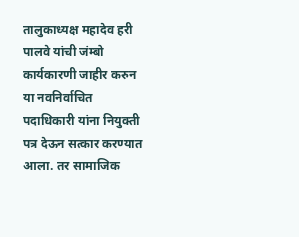तालुकाध्यक्ष महादेव हरी पालवे यांची जंम्बो कार्यकारणी जाहीर करुन या नवनिर्वाचित पदाधिकारी यांना नियुक्ती पत्र देऊन सत्कार करण्यात आला. तर सामाजिक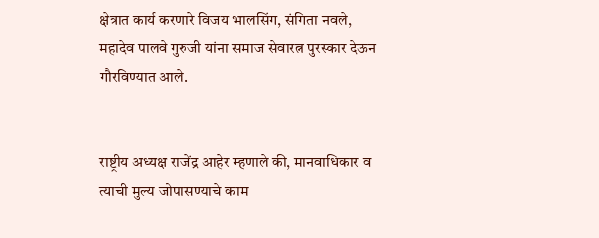क्षेत्रात कार्य करणारे विजय भालसिंग, संगिता नवले, महादेव पालवे गुरुजी यांना समाज सेवारत्न पुरस्कार देऊन गौरविण्यात आले.


राष्ट्रीय अध्यक्ष राजेंद्र आहेर म्हणाले की, मानवाधिकार व त्याची मुल्य जोपासण्याचे काम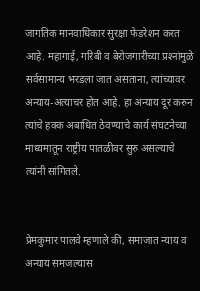जागतिक मानवाधिकार सुरक्षा फेडरेशन करत आहे. महागाई, गरिबी व बेरोजगारीच्या प्रश्‍नांमुळे सर्वसामान्य भरडला जात असताना, त्यांच्यावर अन्याय-अत्याचर होत आहे. हा अन्याय दूर करुन त्यांचे हक्क अबाधित ठेवण्याचे कार्य संघटनेच्या माध्यमातून राष्ट्रीय पातळीवर सुरु असल्याचे त्यांनी सांगितले.


प्रेमकुमार पालवे म्हणाले की, समाजात न्याय व अन्याय समजल्यास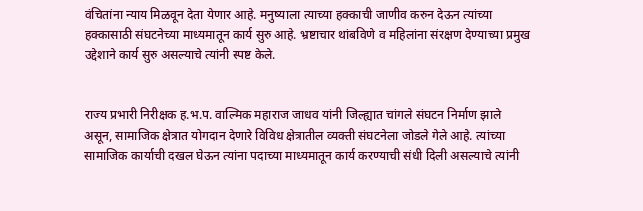वंचितांना न्याय मिळवून देता येणार आहे. मनुष्याला त्याच्या हक्काची जाणीव करुन देऊन त्यांच्या हक्कासाठी संघटनेच्या माध्यमातून कार्य सुरु आहे. भ्रष्टाचार थांबविणे व महिलांना संरक्षण देण्याच्या प्रमुख उद्देशाने कार्य सुरु असल्याचे त्यांनी स्पष्ट केले.


राज्य प्रभारी निरीक्षक ह.भ.प. वाल्मिक महाराज जाधव यांनी जिल्ह्यात चांगले संघटन निर्माण झाले असून, सामाजिक क्षेत्रात योगदान देणारे विविध क्षेत्रातील व्यक्ती संघटनेला जोडले गेले आहे. त्यांच्या सामाजिक कार्याची दखल घेऊन त्यांना पदाच्या माध्यमातून कार्य करण्याची संधी दिली असल्याचे त्यांनी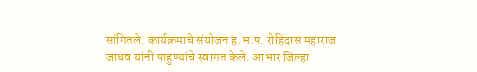सांगितले. कार्यक्रमाचे संयोजन ह.भ.प. रोहिदास महाराज जाधव यांनी पाहुण्यांचे स्वागत केले. आभार जिल्हा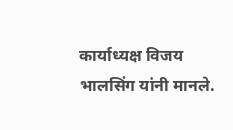कार्याध्यक्ष विजय भालसिंग यांनी मानले.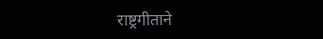राष्ट्रगीताने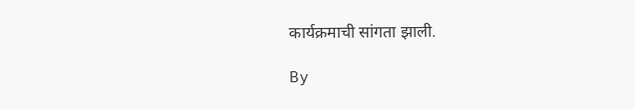कार्यक्रमाची सांगता झाली.

By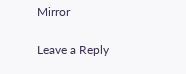Mirror

Leave a Reply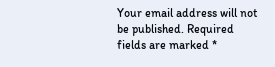Your email address will not be published. Required fields are marked *